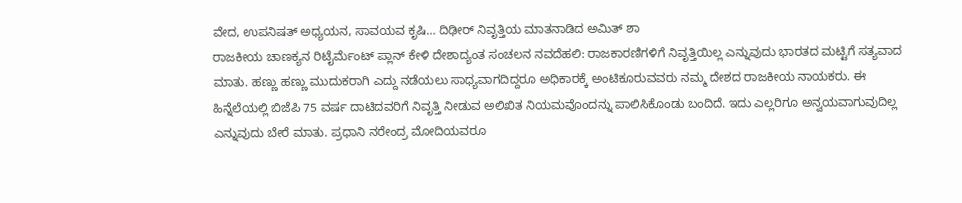ವೇದ, ಉಪನಿಷತ್ ಅಧ್ಯಯನ, ಸಾವಯವ ಕೃಷಿ… ದಿಢೀರ್ ನಿವೃತ್ತಿಯ ಮಾತನಾಡಿದ ಅಮಿತ್ ಶಾ
ರಾಜಕೀಯ ಚಾಣಕ್ಯನ ರಿಟೈರ್ಮೆಂಟ್ ಪ್ಲಾನ್ ಕೇಳಿ ದೇಶಾದ್ಯಂತ ಸಂಚಲನ ನವದೆಹಲಿ: ರಾಜಕಾರಣಿಗಳಿಗೆ ನಿವೃತ್ತಿಯಿಲ್ಲ ಎನ್ನುವುದು ಭಾರತದ ಮಟ್ಟಿಗೆ ಸತ್ಯವಾದ ಮಾತು. ಹಣ್ಣು ಹಣ್ಣು ಮುದುಕರಾಗಿ ಎದ್ದು ನಡೆಯಲು ಸಾಧ್ಯವಾಗದಿದ್ದರೂ ಅಧಿಕಾರಕ್ಕೆ ಅಂಟಿಕೂರುವವರು ನಮ್ಮ ದೇಶದ ರಾಜಕೀಯ ನಾಯಕರು. ಈ ಹಿನ್ನೆಲೆಯಲ್ಲಿ ಬಿಜೆಪಿ 75 ವರ್ಷ ದಾಟಿದವರಿಗೆ ನಿವೃತ್ತಿ ನೀಡುವ ಅಲಿಖಿತ ನಿಯಮವೊಂದನ್ನು ಪಾಲಿಸಿಕೊಂಡು ಬಂದಿದೆ. ಇದು ಎಲ್ಲರಿಗೂ ಅನ್ವಯವಾಗುವುದಿಲ್ಲ ಎನ್ನುವುದು ಬೇರೆ ಮಾತು. ಪ್ರಧಾನಿ ನರೇಂದ್ರ ಮೋದಿಯವರೂ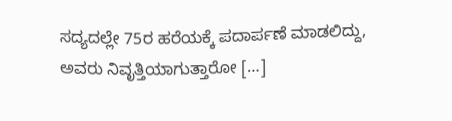ಸದ್ಯದಲ್ಲೇ 75ರ ಹರೆಯಕ್ಕೆ ಪದಾರ್ಪಣೆ ಮಾಡಲಿದ್ದು, ಅವರು ನಿವೃತ್ತಿಯಾಗುತ್ತಾರೋ […]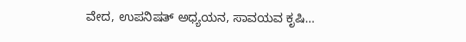ವೇದ, ಉಪನಿಷತ್ ಅಧ್ಯಯನ, ಸಾವಯವ ಕೃಷಿ…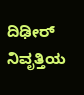ದಿಢೀರ್ ನಿವೃತ್ತಿಯ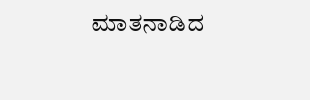ಮಾತನಾಡಿದ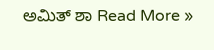ಅಮಿತ್ ಶಾ Read More »